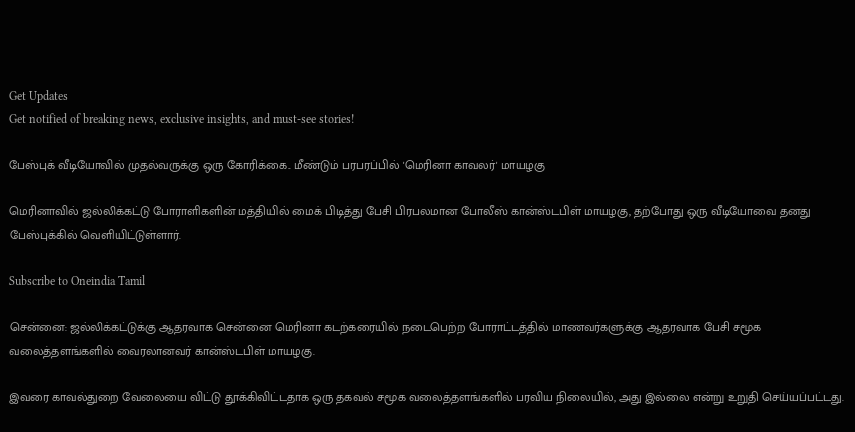Get Updates
Get notified of breaking news, exclusive insights, and must-see stories!

பேஸ்புக் வீடியோவில் முதல்வருக்கு ஒரு கோரிக்கை.. மீண்டும் பரபரப்பில் 'மெரினா காவலர்' மாயழகு

மெரினாவில் ஜல்லிக்கட்டு போராளிகளின் மத்தியில் மைக் பிடித்து பேசி பிரபலமான போலீஸ் கான்ஸ்டபிள் மாயழகு, தற்போது ஒரு வீடியோவை தனது பேஸ்புக்கில் வெளியிட்டுள்ளார்.

Subscribe to Oneindia Tamil

சென்னை: ஜல்லிக்கட்டுக்கு ஆதரவாக சென்னை மெரினா கடற்கரையில் நடைபெற்ற போராட்டத்தில் மாணவர்களுக்கு ஆதரவாக பேசி சமூக வலைத்தளங்களில் வைரலானவர் கான்ஸ்டபிள் மாயழகு.

இவரை காவல்துறை வேலையை விட்டு தூக்கிவிட்டதாக ஒரு தகவல் சமூக வலைத்தளங்களில் பரவிய நிலையில், அது இல்லை என்று உறுதி செய்யப்பட்டது.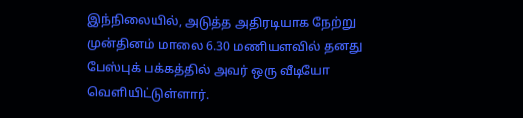இந்நிலையில், அடுத்த அதிரடியாக நேற்று முன்தினம் மாலை 6.30 மணியளவில் தனது பேஸ்புக் பக்கத்தில் அவர் ஒரு வீடியோ வெளியிட்டுள்ளார்.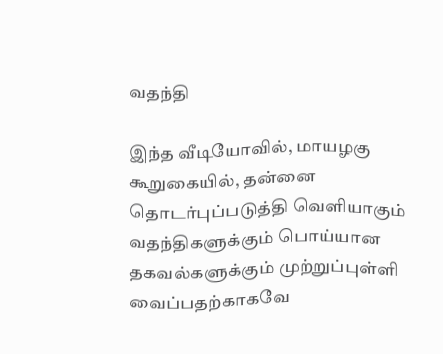வதந்தி

இந்த வீடியோவில், மாயழகு கூறுகையில், தன்னை தொடர்புப்படுத்தி வெளியாகும் வதந்திகளுக்கும் பொய்யான தகவல்களுக்கும் முற்றுப்புள்ளி வைப்பதற்காகவே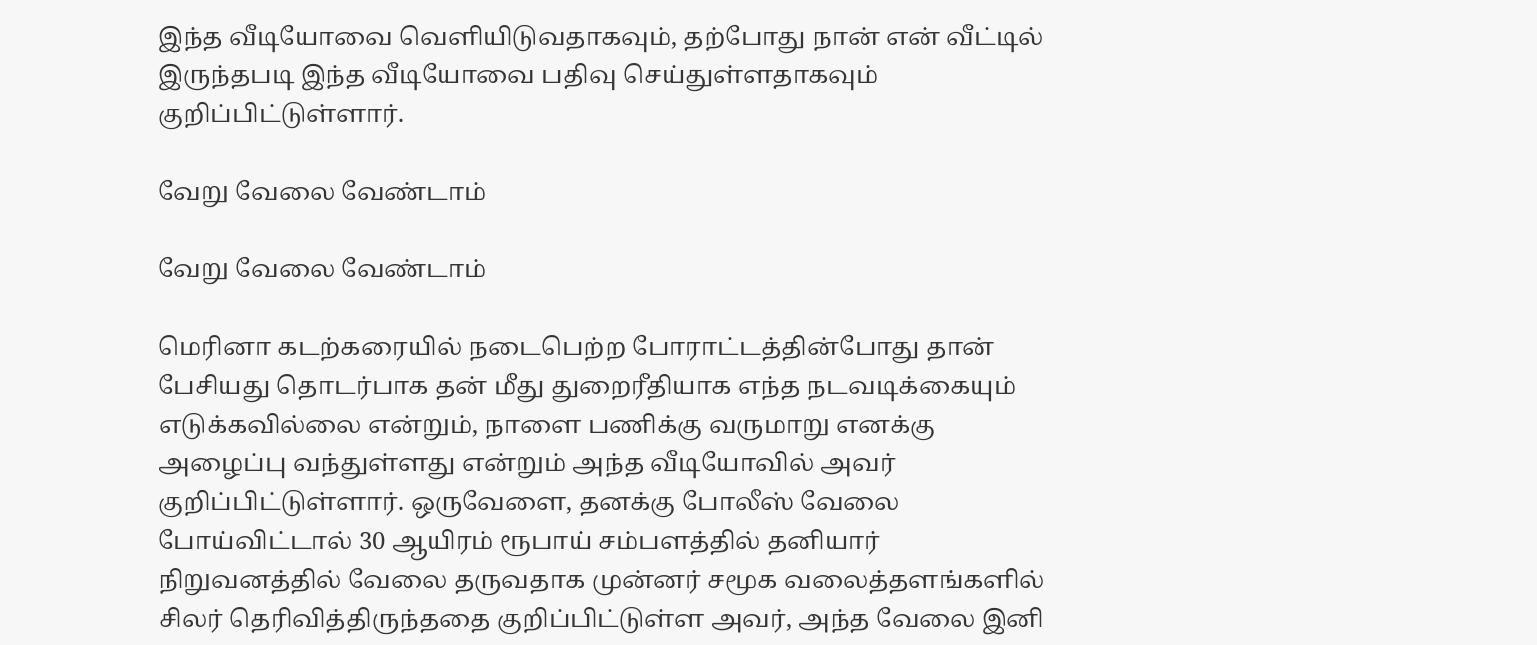இந்த வீடியோவை வெளியிடுவதாகவும், தற்போது நான் என் வீட்டில் இருந்தபடி இந்த வீடியோவை பதிவு செய்துள்ளதாகவும் குறிப்பிட்டுள்ளார்.

வேறு வேலை வேண்டாம்

வேறு வேலை வேண்டாம்

மெரினா கடற்கரையில் நடைபெற்ற போராட்டத்தின்போது தான் பேசியது தொடர்பாக தன் மீது துறைரீதியாக எந்த நடவடிக்கையும் எடுக்கவில்லை என்றும், நாளை பணிக்கு வருமாறு எனக்கு அழைப்பு வந்துள்ளது என்றும் அந்த வீடியோவில் அவர் குறிப்பிட்டுள்ளார். ஒருவேளை, தனக்கு போலீஸ் வேலை போய்விட்டால் 30 ஆயிரம் ரூபாய் சம்பளத்தில் தனியார் நிறுவனத்தில் வேலை தருவதாக முன்னர் சமூக வலைத்தளங்களில் சிலர் தெரிவித்திருந்ததை குறிப்பிட்டுள்ள அவர், அந்த வேலை இனி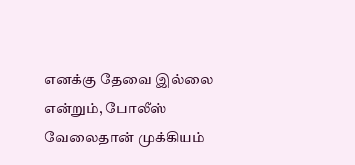எனக்கு தேவை இல்லை என்றும், போலீஸ் வேலைதான் முக்கியம்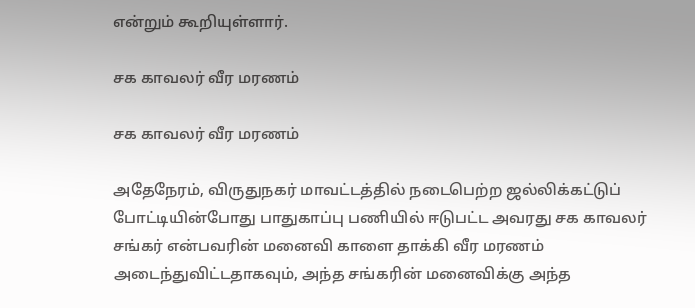என்றும் கூறியுள்ளார்.

சக காவலர் வீர மரணம்

சக காவலர் வீர மரணம்

அதேநேரம், விருதுநகர் மாவட்டத்தில் நடைபெற்ற ஜல்லிக்கட்டுப் போட்டியின்போது பாதுகாப்பு பணியில் ஈடுபட்ட அவரது சக காவலர் சங்கர் என்பவரின் மனைவி காளை தாக்கி வீர மரணம் அடைந்துவிட்டதாகவும், அந்த சங்கரின் மனைவிக்கு அந்த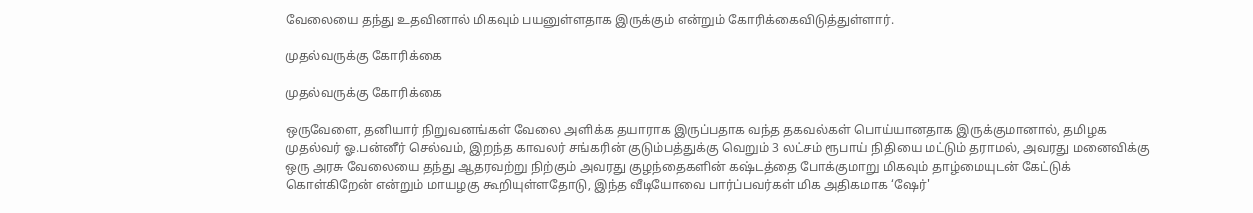வேலையை தந்து உதவினால் மிகவும் பயனுள்ளதாக இருக்கும் என்றும் கோரிக்கைவிடுத்துள்ளார்.

முதல்வருக்கு கோரிக்கை

முதல்வருக்கு கோரிக்கை

ஒருவேளை, தனியார் நிறுவனங்கள் வேலை அளிக்க தயாராக இருப்பதாக வந்த தகவல்கள் பொய்யானதாக இருக்குமானால், தமிழக முதல்வர் ஓ.பன்னீர் செல்வம், இறந்த காவலர் சங்கரின் குடும்பத்துக்கு வெறும் 3 லட்சம் ரூபாய் நிதியை மட்டும் தராமல், அவரது மனைவிக்கு ஒரு அரசு வேலையை தந்து ஆதரவற்று நிற்கும் அவரது குழந்தைகளின் கஷ்டத்தை போக்குமாறு மிகவும் தாழ்மையுடன் கேட்டுக் கொள்கிறேன் என்றும் மாயழகு கூறியுள்ளதோடு, இந்த வீடியோவை பார்ப்பவர்கள் மிக அதிகமாக ‘ஷேர்'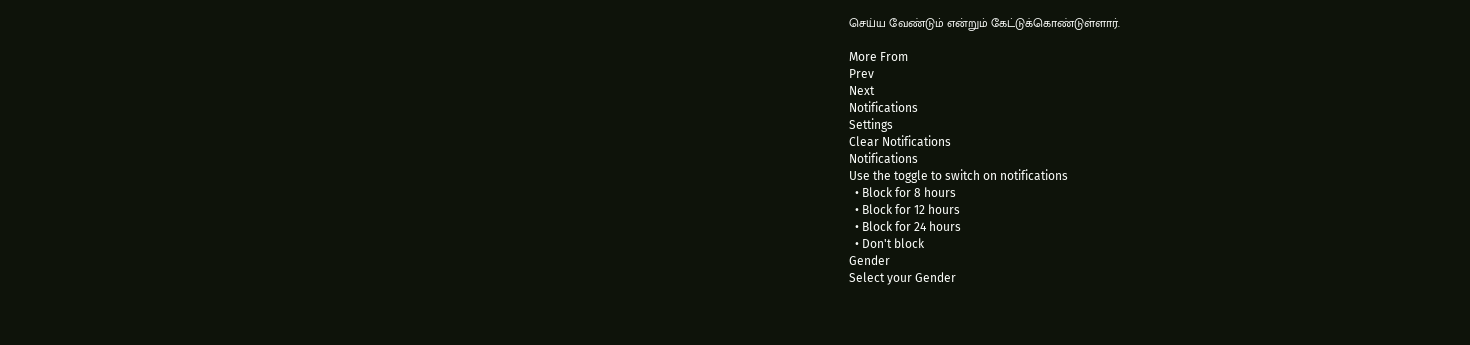செய்ய வேண்டும் என்றும் கேட்டுக்கொண்டுள்ளார்.

More From
Prev
Next
Notifications
Settings
Clear Notifications
Notifications
Use the toggle to switch on notifications
  • Block for 8 hours
  • Block for 12 hours
  • Block for 24 hours
  • Don't block
Gender
Select your Gender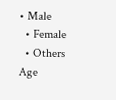• Male
  • Female
  • Others
Age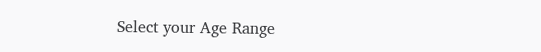Select your Age Range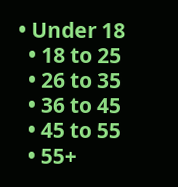• Under 18
  • 18 to 25
  • 26 to 35
  • 36 to 45
  • 45 to 55
  • 55+